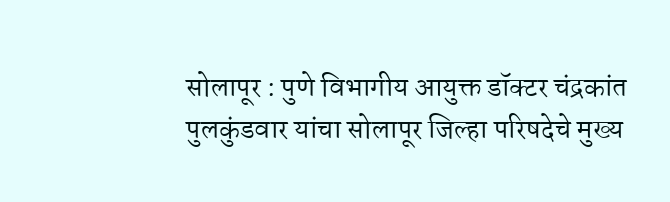सोलापूर : पुणे विभागीय आयुक्त डॉक्टर चंद्रकांत पुलकुंडवार यांचा सोलापूर जिल्हा परिषदेचे मुख्य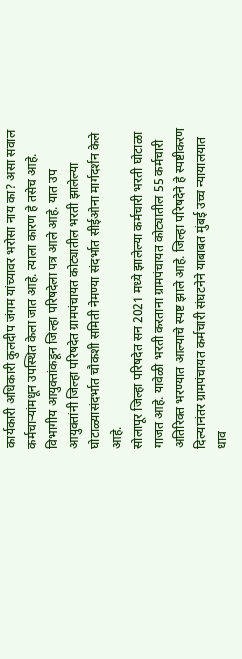कार्यकारी अधिकारी कुलदीप जंगम यांच्यावर भरोसा नाय का? असा सवाल कर्मचाऱ्यांमधून उपस्थित केला जात आहे. त्याला कारण हे तसेच आहे. विभागीय आयुक्तांकडून जिल्हा परिषदेला पत्र आले आहे. यात उप आयुक्तांनी जिल्हा परिषदेत ग्रामपंचायत कोट्यातील भरती झालेल्या घोटाळ्यासंदर्भात चौकशी समिती नेमण्या संदर्भात सीईओना मार्गदर्शन केले आहे.
सोलापूर जिल्हा परिषदेत सन 2021 मध्ये झालेल्या कर्मचारी भरती घोटाळा गाजत आहे. यावेळी भरती करताना ग्रामपंचायत कोट्यातील 55 कर्मचारी अतिरिक्त भरण्यात आल्याचे स्पष्ट झाले आहे. जिल्हा परिषदेने हे स्पष्टीकरण दिल्यानंतर ग्रामपंचायत कर्मचारी संघटनेने याबाबत मुंबई उच्च न्यायालयात धाव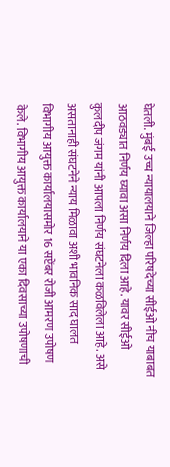घेतली. मुंबई उच्च न्यायालयाने जिल्हा परिषदेच्या सीईओ नीच याबाबत आठवड्यात निर्णय घ्यावा असा निर्णय दिला आहे. यावर सीईओ कुलदीप जंगम यांनी आपला निर्णय संघटनेला कळविलेला आहे. असे असतानाही संघटनेने न्याय मिळावा अशी भावनिक साद घालत विभागीय आयुक्त कार्यालयासमोर 16 सप्टेंबर रोजी आमरण उपोषण केले. विभागीय आयुक्त कार्यालयाने या एका दिवसाच्या उपोषणाची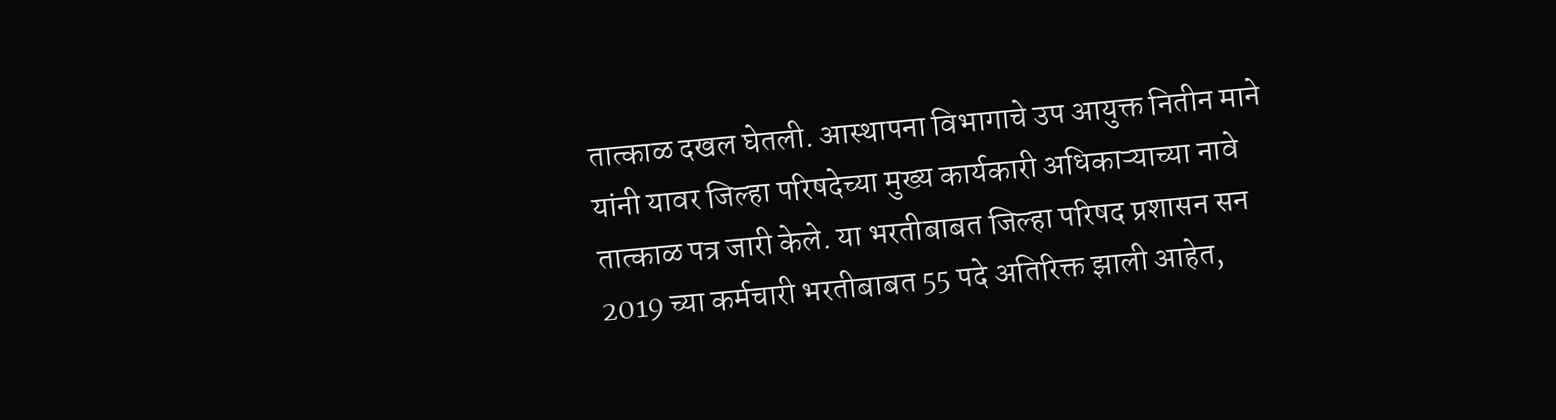तात्काळ दखल घेतली. आस्थापना विभागाचे उप आयुक्त नितीन माने यांनी यावर जिल्हा परिषदेच्या मुख्य कार्यकारी अधिकाऱ्याच्या नावे तात्काळ पत्र जारी केले. या भरतीबाबत जिल्हा परिषद प्रशासन सन 2019 च्या कर्मचारी भरतीबाबत 55 पदे अतिरिक्त झाली आहेत,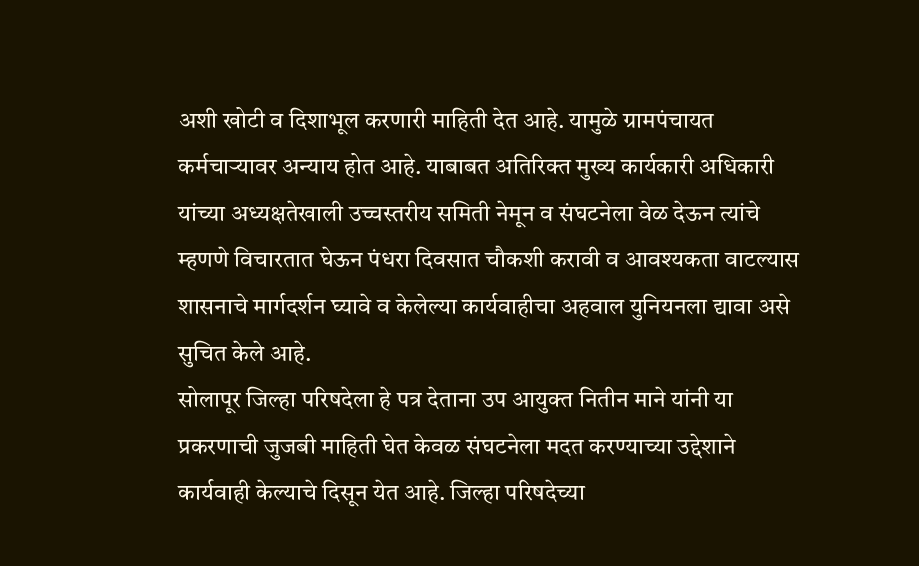अशी खोटी व दिशाभूल करणारी माहिती देत आहे. यामुळे ग्रामपंचायत कर्मचाऱ्यावर अन्याय होत आहे. याबाबत अतिरिक्त मुख्य कार्यकारी अधिकारी यांच्या अध्यक्षतेखाली उच्चस्तरीय समिती नेमून व संघटनेला वेळ देऊन त्यांचे म्हणणे विचारतात घेऊन पंधरा दिवसात चौकशी करावी व आवश्यकता वाटल्यास शासनाचे मार्गदर्शन घ्यावे व केलेल्या कार्यवाहीचा अहवाल युनियनला द्यावा असे सुचित केले आहे.
सोलापूर जिल्हा परिषदेला हे पत्र देताना उप आयुक्त नितीन माने यांनी या प्रकरणाची जुजबी माहिती घेत केवळ संघटनेला मदत करण्याच्या उद्देशाने कार्यवाही केल्याचे दिसून येत आहे. जिल्हा परिषदेच्या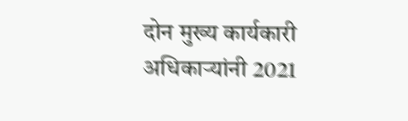दोन मुख्य कार्यकारी अधिकाऱ्यांनी 2021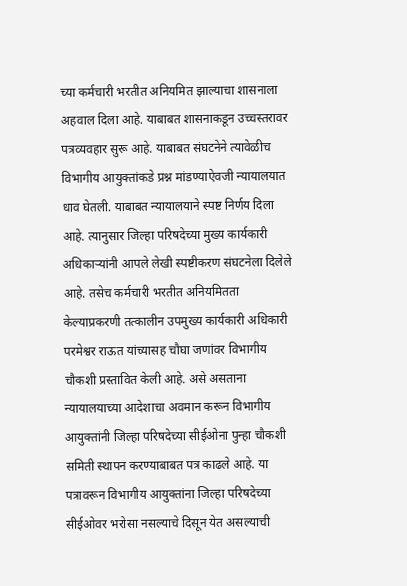च्या कर्मचारी भरतीत अनियमित झाल्याचा शासनाला अहवाल दिला आहे. याबाबत शासनाकडून उच्चस्तरावर पत्रव्यवहार सुरू आहे. याबाबत संघटनेने त्यावेळीच विभागीय आयुक्तांकडे प्रश्न मांडण्याऐवजी न्यायालयात धाव घेतली. याबाबत न्यायालयाने स्पष्ट निर्णय दिला आहे. त्यानुसार जिल्हा परिषदेच्या मुख्य कार्यकारी अधिकाऱ्यांनी आपले लेखी स्पष्टीकरण संघटनेला दिलेले आहे. तसेच कर्मचारी भरतीत अनियमितता केल्याप्रकरणी तत्कालीन उपमुख्य कार्यकारी अधिकारी परमेश्वर राऊत यांच्यासह चौघा जणांवर विभागीय चौकशी प्रस्तावित केली आहे. असे असताना न्यायालयाच्या आदेशाचा अवमान करून विभागीय आयुक्तांनी जिल्हा परिषदेच्या सीईओना पुन्हा चौकशी समिती स्थापन करण्याबाबत पत्र काढले आहे. या पत्रावरून विभागीय आयुक्तांना जिल्हा परिषदेच्या सीईओवर भरोसा नसल्याचे दिसून येत असल्याची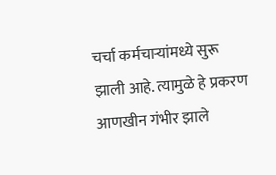चर्चा कर्मचाऱ्यांमध्ये सुरू झाली आहे. त्यामुळे हे प्रकरण आणखीन गंभीर झाले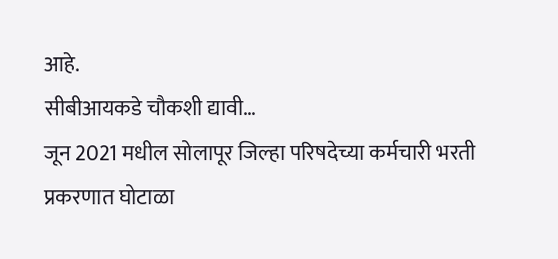आहे.
सीबीआयकडे चौकशी द्यावी…
जून 2021 मधील सोलापूर जिल्हा परिषदेच्या कर्मचारी भरती प्रकरणात घोटाळा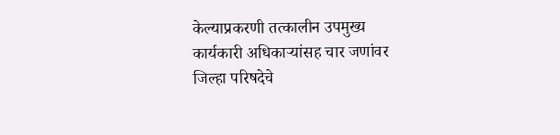केल्याप्रकरणी तत्कालीन उपमुख्य कार्यकारी अधिकाऱ्यांसह चार जणांवर जिल्हा परिषदेचे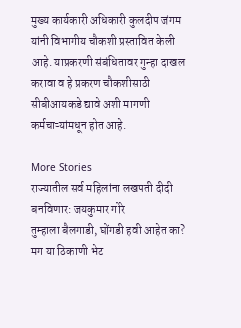मुख्य कार्यकारी अधिकारी कुलदीप जंगम यांनी विभागीय चौकशी प्रस्तावित केली आहे. याप्रकरणी संबंधितावर गुन्हा दाखल करावा व हे प्रकरण चौकशीसाठी सीबीआयकडे द्यावे अशी मागणी कर्मचाऱ्यांमधून होत आहे.

More Stories
राज्यातील सर्व महिलांना लखपती दीदी बनविणार: जयकुमार गोरे
तुम्हाला बैलगाडी, घोंगडी हवी आहेत का? मग या ठिकाणी भेट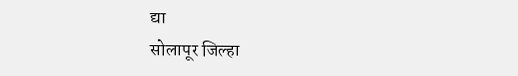द्या
सोलापूर जिल्हा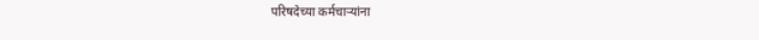परिषदेच्या कर्मचाऱ्यांना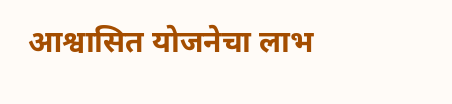आश्वासित योजनेचा लाभ